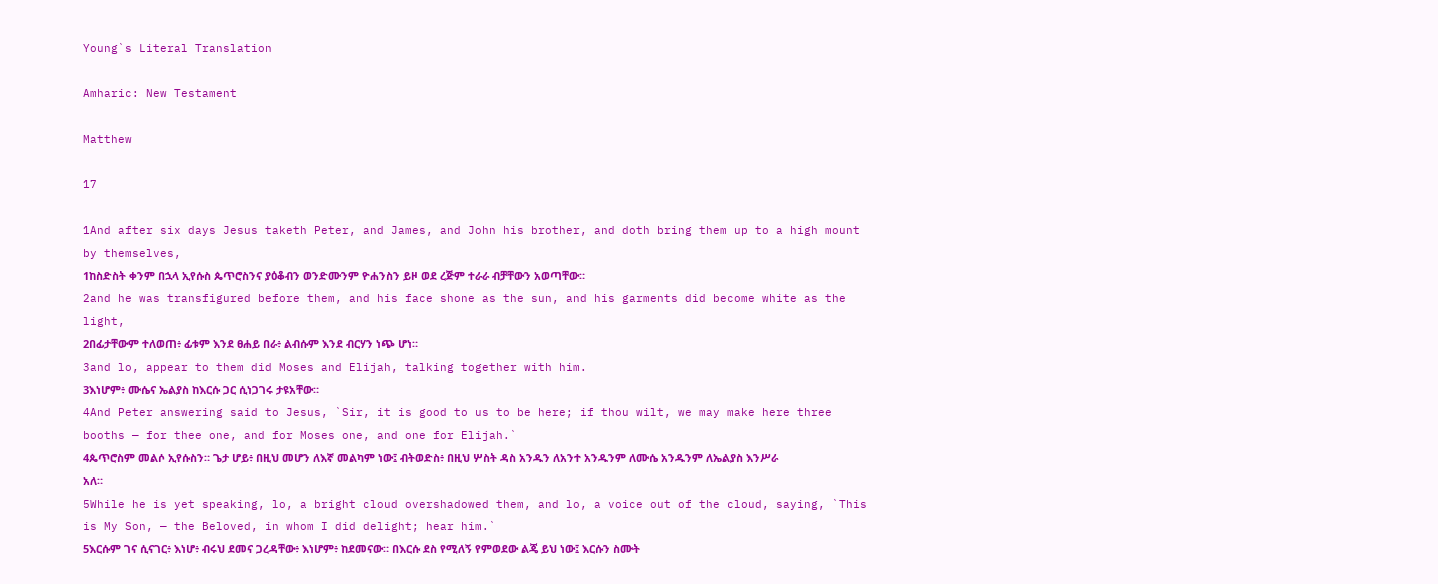Young`s Literal Translation

Amharic: New Testament

Matthew

17

1And after six days Jesus taketh Peter, and James, and John his brother, and doth bring them up to a high mount by themselves,
1ከስድስት ቀንም በኋላ ኢየሱስ ጴጥሮስንና ያዕቆብን ወንድሙንም ዮሐንስን ይዞ ወደ ረጅም ተራራ ብቻቸውን አወጣቸው።
2and he was transfigured before them, and his face shone as the sun, and his garments did become white as the light,
2በፊታቸውም ተለወጠ፥ ፊቱም እንደ ፀሐይ በራ፥ ልብሱም እንደ ብርሃን ነጭ ሆነ።
3and lo, appear to them did Moses and Elijah, talking together with him.
3እነሆም፥ ሙሴና ኤልያስ ከእርሱ ጋር ሲነጋገሩ ታዩአቸው።
4And Peter answering said to Jesus, `Sir, it is good to us to be here; if thou wilt, we may make here three booths — for thee one, and for Moses one, and one for Elijah.`
4ጴጥሮስም መልሶ ኢየሱስን። ጌታ ሆይ፥ በዚህ መሆን ለእኛ መልካም ነው፤ ብትወድስ፥ በዚህ ሦስት ዳስ አንዱን ለአንተ አንዱንም ለሙሴ አንዱንም ለኤልያስ እንሥራ አለ።
5While he is yet speaking, lo, a bright cloud overshadowed them, and lo, a voice out of the cloud, saying, `This is My Son, — the Beloved, in whom I did delight; hear him.`
5እርሱም ገና ሲናገር፥ እነሆ፥ ብሩህ ደመና ጋረዳቸው፥ እነሆም፥ ከደመናው። በእርሱ ደስ የሚለኝ የምወደው ልጄ ይህ ነው፤ እርሱን ስሙት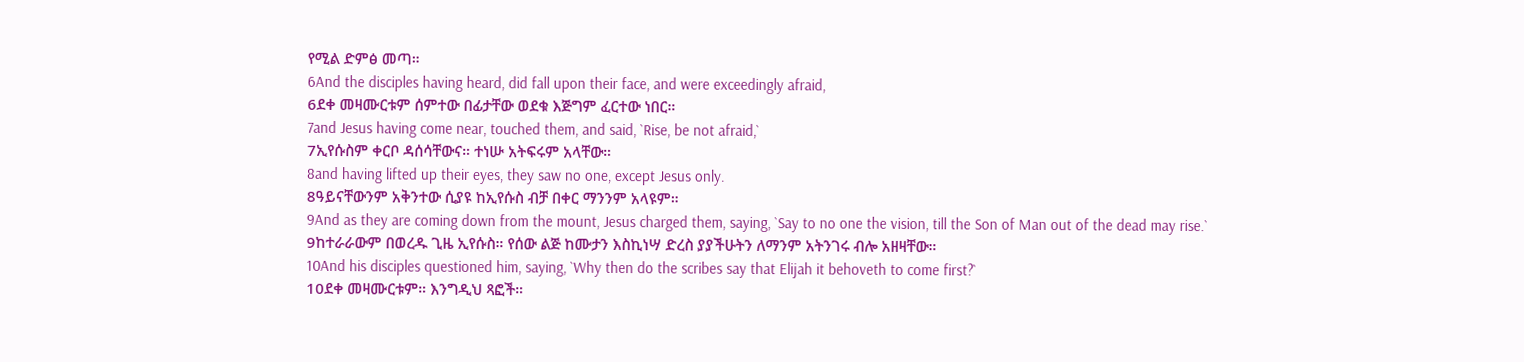የሚል ድምፅ መጣ።
6And the disciples having heard, did fall upon their face, and were exceedingly afraid,
6ደቀ መዛሙርቱም ሰምተው በፊታቸው ወደቁ እጅግም ፈርተው ነበር።
7and Jesus having come near, touched them, and said, `Rise, be not afraid,`
7ኢየሱስም ቀርቦ ዳሰሳቸውና። ተነሡ አትፍሩም አላቸው።
8and having lifted up their eyes, they saw no one, except Jesus only.
8ዓይናቸውንም አቅንተው ሲያዩ ከኢየሱስ ብቻ በቀር ማንንም አላዩም።
9And as they are coming down from the mount, Jesus charged them, saying, `Say to no one the vision, till the Son of Man out of the dead may rise.`
9ከተራራውም በወረዱ ጊዜ ኢየሱስ። የሰው ልጅ ከሙታን እስኪነሣ ድረስ ያያችሁትን ለማንም አትንገሩ ብሎ አዘዛቸው።
10And his disciples questioned him, saying, `Why then do the scribes say that Elijah it behoveth to come first?`
10ደቀ መዛሙርቱም። እንግዲህ ጻፎች።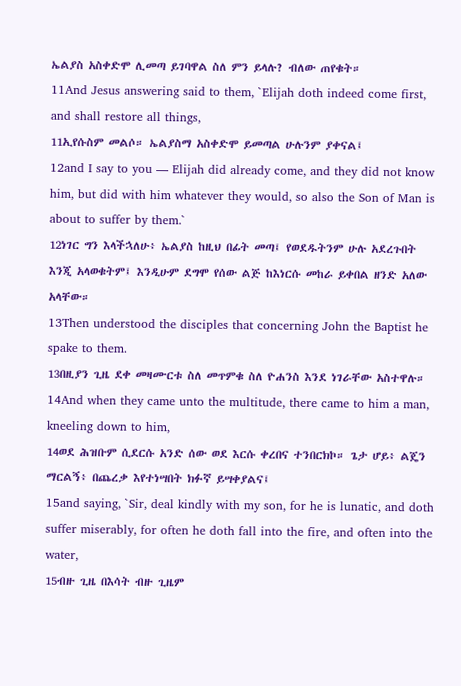ኤልያስ አስቀድሞ ሊመጣ ይገባዋል ስለ ምን ይላሉ? ብለው ጠየቁት።
11And Jesus answering said to them, `Elijah doth indeed come first, and shall restore all things,
11ኢየሱስም መልሶ። ኤልያስማ አስቀድሞ ይመጣል ሁሉንም ያቀናል፤
12and I say to you — Elijah did already come, and they did not know him, but did with him whatever they would, so also the Son of Man is about to suffer by them.`
12ነገር ግን እላችኋለሁ፥ ኤልያስ ከዚህ በፊት መጣ፤ የወደዱትንም ሁሉ አደረጉበት እንጂ አላወቁትም፤ እንዲሁም ደግሞ የሰው ልጅ ከእነርሱ መከራ ይቀበል ዘንድ አለው አላቸው።
13Then understood the disciples that concerning John the Baptist he spake to them.
13በዚያን ጊዜ ደቀ መዛሙርቱ ስለ መጥምቁ ስለ ዮሐንስ እንደ ነገራቸው አስተዋሉ።
14And when they came unto the multitude, there came to him a man, kneeling down to him,
14ወደ ሕዝቡም ሲደርሱ አንድ ሰው ወደ እርሱ ቀረበና ተንበርክኮ። ጌታ ሆይ፥ ልጄን ማርልኝ፥ በጨረቃ እየተነሣበት ክፉኛ ይሣቀያልና፤
15and saying, `Sir, deal kindly with my son, for he is lunatic, and doth suffer miserably, for often he doth fall into the fire, and often into the water,
15ብዙ ጊዜ በእሳት ብዙ ጊዜም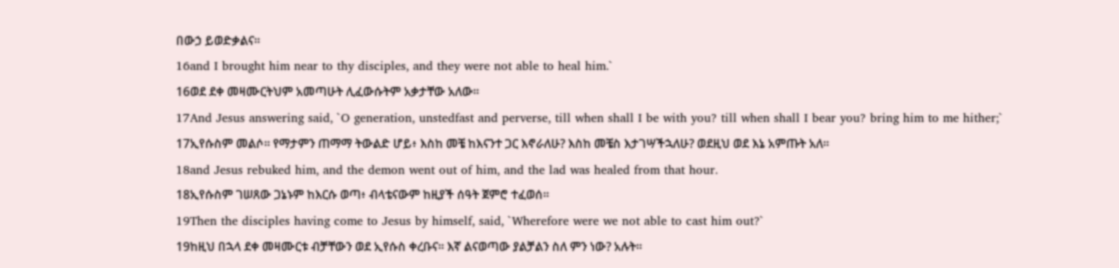በውኃ ይወድቃልና።
16and I brought him near to thy disciples, and they were not able to heal him.`
16ወደ ደቀ መዛሙርትህም አመጣሁት ሊፈውሱትም አቃታቸው አለው።
17And Jesus answering said, `O generation, unstedfast and perverse, till when shall I be with you? till when shall I bear you? bring him to me hither;`
17ኢየሱስም መልሶ። የማታምን ጠማማ ትውልድ ሆይ፥ እስከ መቼ ከእናንተ ጋር እኖራለሁ? እስከ መቼስ እታገሣችኋለሁ? ወደዚህ ወደ እኔ አምጡት አለ።
18and Jesus rebuked him, and the demon went out of him, and the lad was healed from that hour.
18ኢየሱስም ገሠጸው ጋኔኑም ከእርሱ ወጣ፥ ብላቴናውም ከዚያች ሰዓት ጀምሮ ተፈወሰ።
19Then the disciples having come to Jesus by himself, said, `Wherefore were we not able to cast him out?`
19ከዚህ በኋላ ደቀ መዛሙርቱ ብቻቸውን ወደ ኢየሱስ ቀረቡና። እኛ ልናወጣው ያልቻልን ስለ ምን ነው? አሉት።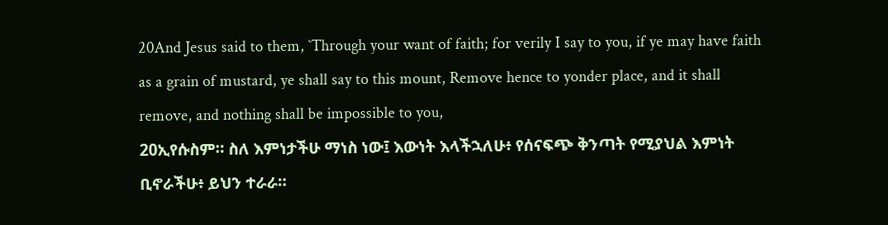20And Jesus said to them, `Through your want of faith; for verily I say to you, if ye may have faith as a grain of mustard, ye shall say to this mount, Remove hence to yonder place, and it shall remove, and nothing shall be impossible to you,
20ኢየሱስም። ስለ እምነታችሁ ማነስ ነው፤ እውነት እላችኋለሁ፥ የሰናፍጭ ቅንጣት የሚያህል እምነት ቢኖራችሁ፥ ይህን ተራራ።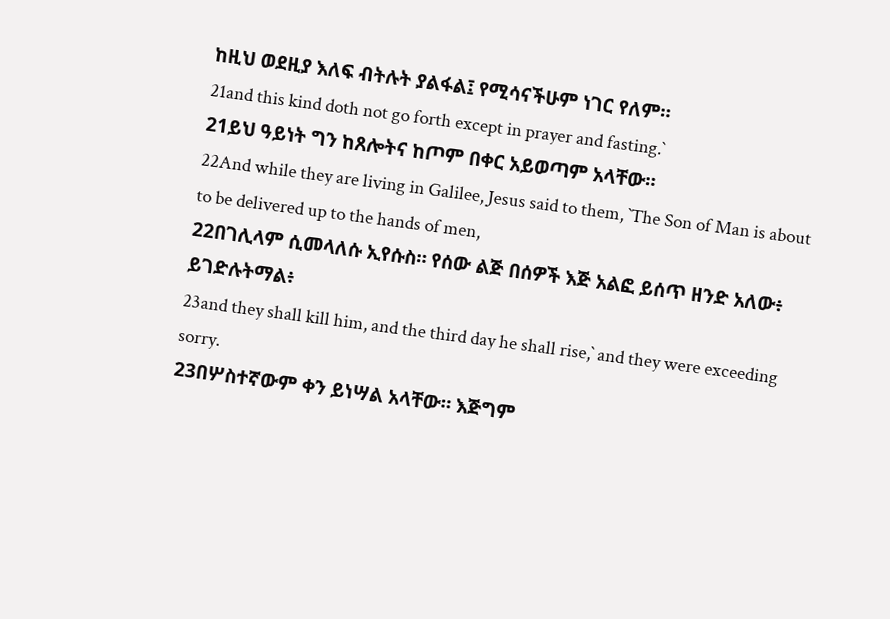ከዚህ ወደዚያ እለፍ ብትሉት ያልፋል፤ የሚሳናችሁም ነገር የለም።
21and this kind doth not go forth except in prayer and fasting.`
21ይህ ዓይነት ግን ከጸሎትና ከጦም በቀር አይወጣም አላቸው።
22And while they are living in Galilee, Jesus said to them, `The Son of Man is about to be delivered up to the hands of men,
22በገሊላም ሲመላለሱ ኢየሱስ። የሰው ልጅ በሰዎች እጅ አልፎ ይሰጥ ዘንድ አለው፥ ይገድሉትማል፥
23and they shall kill him, and the third day he shall rise,` and they were exceeding sorry.
23በሦስተኛውም ቀን ይነሣል አላቸው። እጅግም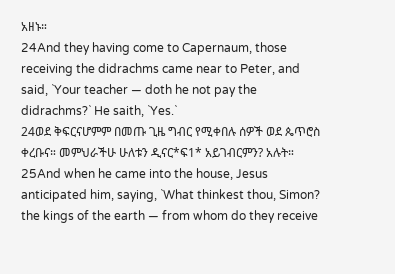አዘኑ።
24And they having come to Capernaum, those receiving the didrachms came near to Peter, and said, `Your teacher — doth he not pay the didrachms?` He saith, `Yes.`
24ወደ ቅፍርናሆምም በመጡ ጊዜ ግብር የሚቀበሉ ሰዎች ወደ ጴጥሮስ ቀረቡና። መምህራችሁ ሁለቱን ዲናር*ፍ1* አይገብርምን? አሉት።
25And when he came into the house, Jesus anticipated him, saying, `What thinkest thou, Simon? the kings of the earth — from whom do they receive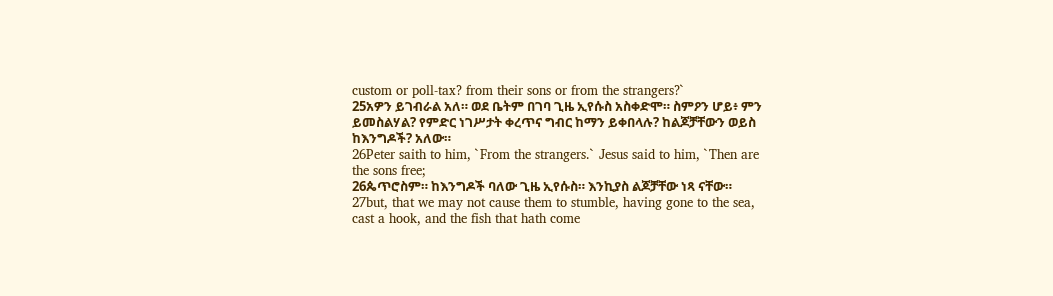custom or poll-tax? from their sons or from the strangers?`
25አዎን ይገብራል አለ። ወደ ቤትም በገባ ጊዜ ኢየሱስ አስቀድሞ። ስምዖን ሆይ፥ ምን ይመስልሃል? የምድር ነገሥታት ቀረጥና ግብር ከማን ይቀበላሉ? ከልጆቻቸውን ወይስ ከእንግዶች? አለው።
26Peter saith to him, `From the strangers.` Jesus said to him, `Then are the sons free;
26ጴጥሮስም። ከእንግዶች ባለው ጊዜ ኢየሱስ። እንኪያስ ልጆቻቸው ነጻ ናቸው።
27but, that we may not cause them to stumble, having gone to the sea, cast a hook, and the fish that hath come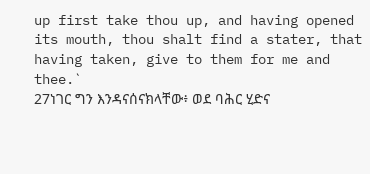up first take thou up, and having opened its mouth, thou shalt find a stater, that having taken, give to them for me and thee.`
27ነገር ግን እንዳናሰናክላቸው፥ ወደ ባሕር ሂድና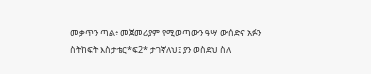መቃጥን ጣል፥ መጀመሪያም የሚወጣውን ዓሣ ውሰድና አፉን ስትከፍት እስታቴር*ፍ2* ታገኛለህ፤ ያን ወስደህ ስለ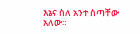እኔና ስለ አንተ ስጣቸው አለው።